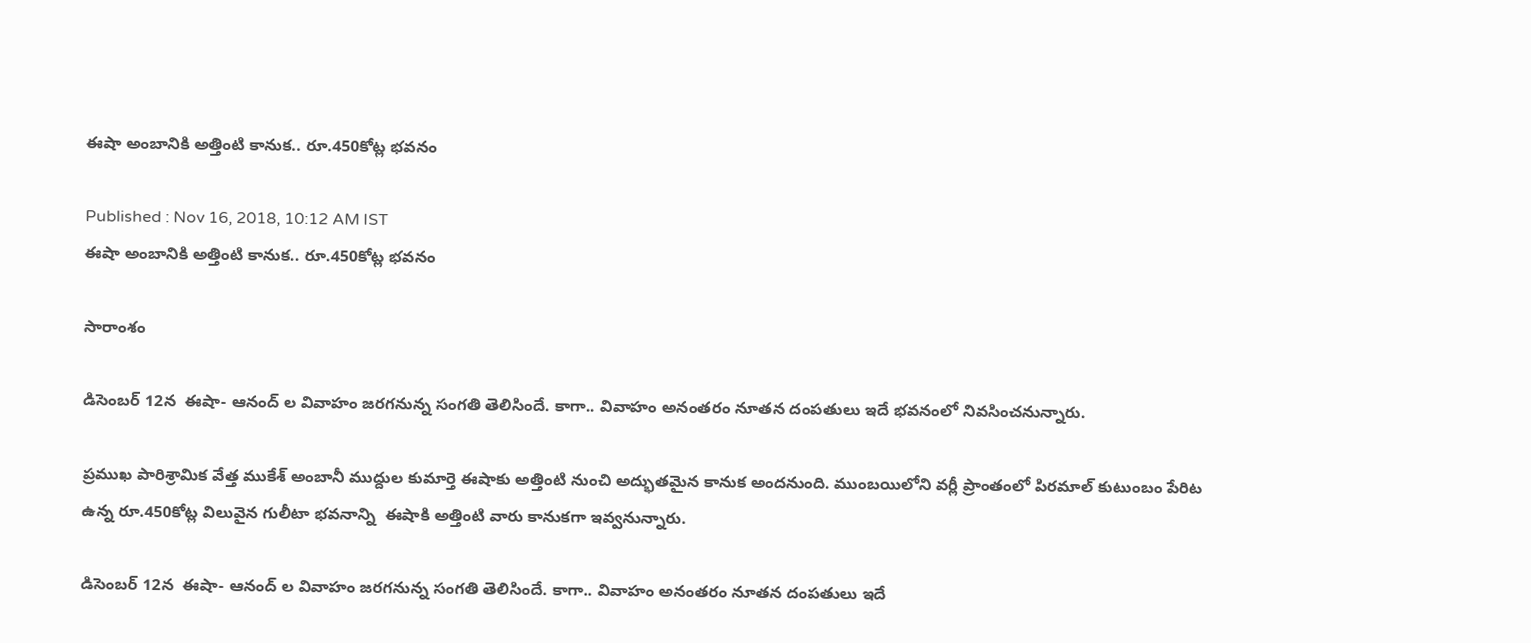ఈషా అంబానికి అత్తింటి కానుక.. రూ.450కోట్ల భవనం

Published : Nov 16, 2018, 10:12 AM IST
ఈషా అంబానికి అత్తింటి కానుక.. రూ.450కోట్ల భవనం

సారాంశం

డిసెంబర్‌ 12న  ఈషా- ఆనంద్ ల వివాహం జరగనున్న సంగతి తెలిసిందే. కాగా.. వివాహం అనంతరం నూతన దంపతులు ఇదే భవనంలో నివసించనున్నారు.

ప్రముఖ పారిశ్రామిక వేత్త ముకేశ్ అంబానీ ముద్దుల కుమార్తె ఈషాకు అత్తింటి నుంచి అద్భుతమైన కానుక అందనుంది. ముంబయిలోని వర్లీ ప్రాంతంలో పిరమాల్‌ కుటుంబం పేరిట ఉన్న రూ.450కోట్ల విలువైన గులీటా భవనాన్ని  ఈషాకి అత్తింటి వారు కానుకగా ఇవ్వనున్నారు.

డిసెంబర్‌ 12న  ఈషా- ఆనంద్ ల వివాహం జరగనున్న సంగతి తెలిసిందే. కాగా.. వివాహం అనంతరం నూతన దంపతులు ఇదే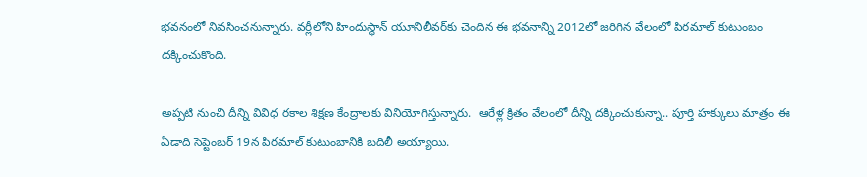భవనంలో నివసించనున్నారు. వర్లీలోని హిందుస్థాన్ యూనిలీవర్‌కు చెందిన ఈ భవనాన్ని 2012లో జరిగిన వేలంలో పిరమాల్‌ కుటుంబం దక్కించుకొంది.

అప్పటి నుంచి దీన్ని వివిధ రకాల శిక్షణ కేంద్రాలకు వినియోగిస్తున్నారు.  ఆరేళ్ల క్రితం వేలంలో దీన్ని దక్కించుకున్నా.. పూర్తి హక్కులు మాత్రం ఈ ఏడాది సెప్టెంబర్‌ 19న పిరమాల్‌ కుటుంబానికి బదిలీ అయ్యాయి.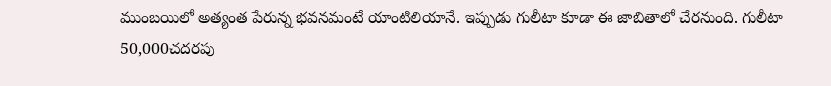ముంబయిలో అత్యంత పేరున్న భవనమంటే యాంటిలియానే. ఇప్పుడు గులీటా కూడా ఈ జాబితాలో చేరనుంది. గులీటా 50,000చదరపు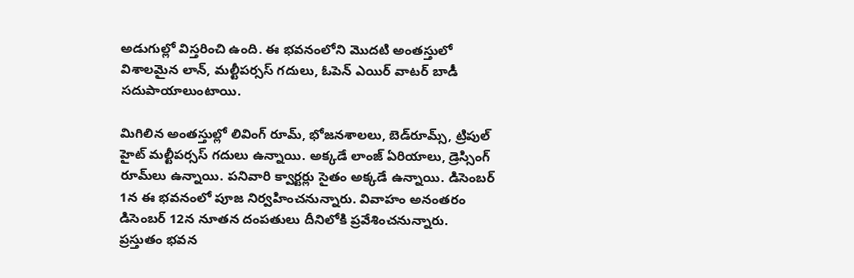అడుగుల్లో విస్తరించి ఉంది. ఈ భవనంలోని మొదటి అంతస్తులో విశాలమైన లాన్‌, మల్టీపర్సస్‌ గదులు, ఓపెన్‌ ఎయిర్‌ వాటర్‌ బాడీ సదుపాయాలుంటాయి.

మిగిలిన అంతస్తుల్లో లివింగ్‌ రూమ్‌, భోజనశాలలు, బెడ్‌రూమ్స్‌, ట్రిపుల్‌ హైట్‌ మల్టీపర్సస్‌ గదులు ఉన్నాయి. అక్కడే లాంజ్‌ ఏరియాలు, డ్రెస్సింగ్‌ రూమ్‌లు ఉన్నాయి. పనివారి క్వార్టర్లు సైతం అక్కడే ఉన్నాయి. డిసెంబర్‌ 1న ఈ భవనంలో పూజ నిర్వహించనున్నారు. వివాహం అనంతరం డిసెంబర్‌ 12న నూతన దంపతులు దీనిలోకి ప్రవేశించనున్నారు. ప్రస్తుతం భవన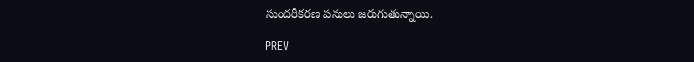సుందరీకరణ పనులు జరుగుతున్నాయి.

PREV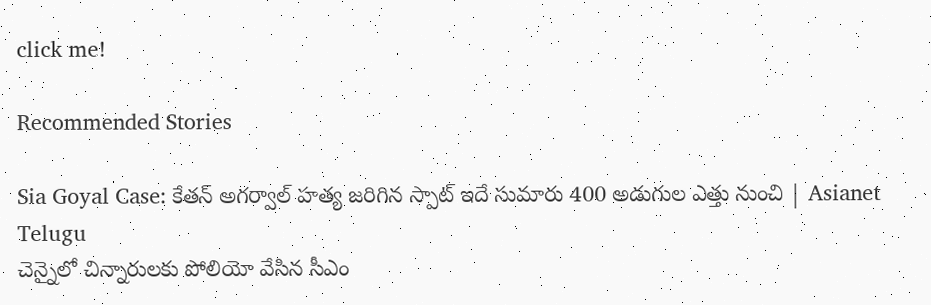click me!

Recommended Stories

Sia Goyal Case: కేతన్ అగర్వాల్ హత్య జరిగిన స్పాట్ ఇదే సుమారు 400 అడుగుల ఎత్తు నుంచి | Asianet Telugu
చెన్నైలో చిన్నారులకు పోలియో వేసిన సీఎం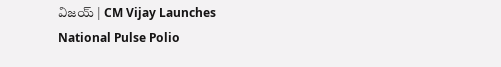విజయ్ | CM Vijay Launches National Pulse Polio